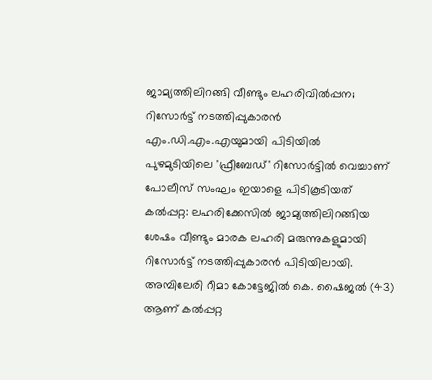ജാമ്യത്തിലിറങ്ങി വീണ്ടും ലഹരിവിൽപ്പന; റിസോർട്ട് നടത്തിപ്പുകാരൻ എം.ഡി.എം.എയുമായി പിടിയിൽ
പുഴമുടിയിലെ 'ഫ്രീബേഡ്' റിസോർട്ടിൽ വെച്ചാണ് പോലീസ് സംഘം ഇയാളെ പിടികൂടിയത്
കൽപ്പറ്റ: ലഹരിക്കേസിൽ ജാമ്യത്തിലിറങ്ങിയ ശേഷം വീണ്ടും മാരക ലഹരി മരുന്നുകളുമായി റിസോർട്ട് നടത്തിപ്പുകാരൻ പിടിയിലായി. അമ്പിലേരി റീമാ കോട്ടേജിൽ കെ. ഷൈജൽ (43) ആണ് കൽപ്പറ്റ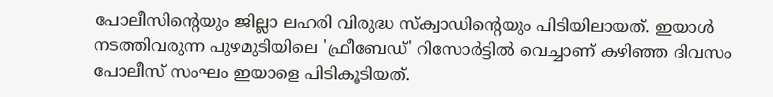പോലീസിന്റെയും ജില്ലാ ലഹരി വിരുദ്ധ സ്ക്വാഡിന്റെയും പിടിയിലായത്. ഇയാൾ നടത്തിവരുന്ന പുഴമുടിയിലെ 'ഫ്രീബേഡ്' റിസോർട്ടിൽ വെച്ചാണ് കഴിഞ്ഞ ദിവസം പോലീസ് സംഘം ഇയാളെ പിടികൂടിയത്.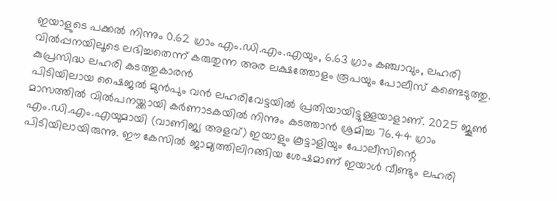ഇയാളുടെ പക്കൽ നിന്നും 0.62 ഗ്രാം എം.ഡി.എം.എയും, 6.63 ഗ്രാം കഞ്ചാവും, ലഹരി വിൽപ്പനയിലൂടെ ലഭിച്ചതെന്ന് കരുതുന്ന അര ലക്ഷത്തോളം രൂപയും പോലീസ് കണ്ടെടുത്തു.
കുപ്രസിദ്ധ ലഹരി കടത്തുകാരൻ
പിടിയിലായ ഷൈജൽ മുൻപും വൻ ലഹരിവേട്ടയിൽ പ്രതിയായിട്ടുള്ളയാളാണ്. 2025 ജൂൺ മാസത്തിൽ വിൽപനയ്ക്കായി കർണാടകയിൽ നിന്നും കടത്താൻ ശ്രമിച്ച 76.44 ഗ്രാം എം.ഡി.എം.എയുമായി (വാണിജ്യ അളവ്) ഇയാളും കൂട്ടാളിയും പോലീസിന്റെ പിടിയിലായിരുന്നു. ഈ കേസിൽ ജാമ്യത്തിലിറങ്ങിയ ശേഷമാണ് ഇയാൾ വീണ്ടും ലഹരി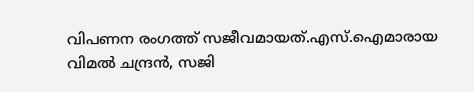വിപണന രംഗത്ത് സജീവമായത്.എസ്.ഐമാരായ വിമൽ ചന്ദ്രൻ, സജി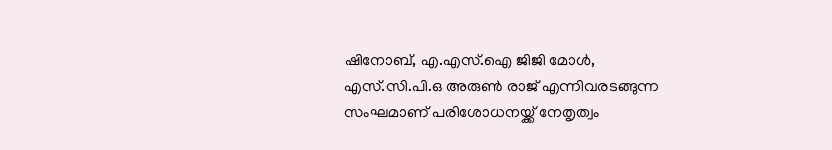ഷിനോബ്, എ.എസ്.ഐ ജിജി മോൾ, എസ്.സി.പി.ഒ അരുൺ രാജ് എന്നിവരടങ്ങുന്ന സംഘമാണ് പരിശോധനയ്ക്ക് നേതൃത്വം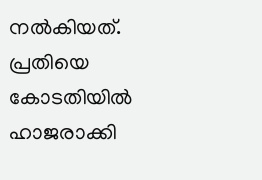നൽകിയത്. പ്രതിയെ കോടതിയിൽ ഹാജരാക്കി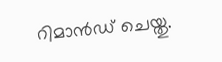റിമാൻഡ് ചെയ്തു.